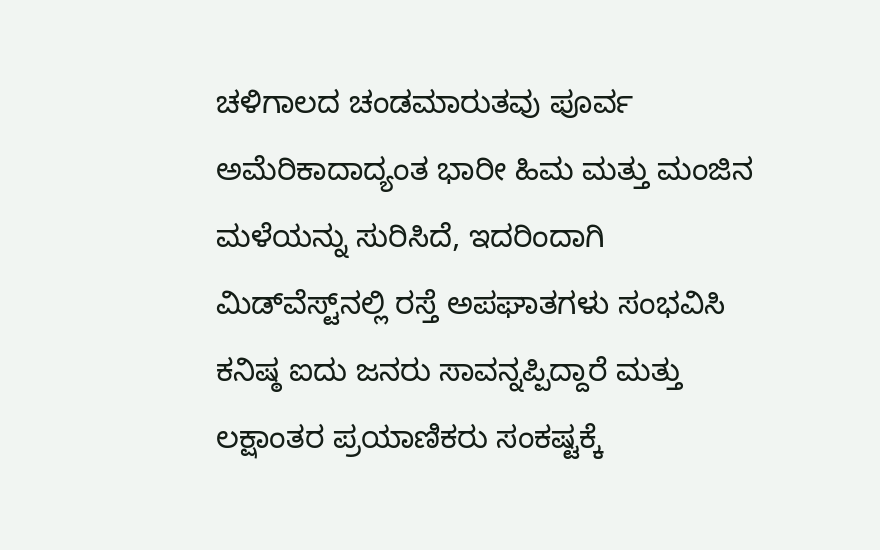ಚಳಿಗಾಲದ ಚಂಡಮಾರುತವು ಪೂರ್ವ ಅಮೆರಿಕಾದಾದ್ಯಂತ ಭಾರೀ ಹಿಮ ಮತ್ತು ಮಂಜಿನ ಮಳೆಯನ್ನು ಸುರಿಸಿದೆ, ಇದರಿಂದಾಗಿ ಮಿಡ್‌ವೆಸ್ಟ್‌ನಲ್ಲಿ ರಸ್ತೆ ಅಪಘಾತಗಳು ಸಂಭವಿಸಿ ಕನಿಷ್ಠ ಐದು ಜನರು ಸಾವನ್ನಪ್ಪಿದ್ದಾರೆ ಮತ್ತು ಲಕ್ಷಾಂತರ ಪ್ರಯಾಣಿಕರು ಸಂಕಷ್ಟಕ್ಕೆ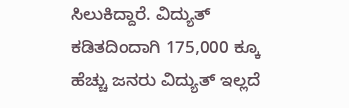ಸಿಲುಕಿದ್ದಾರೆ. ವಿದ್ಯುತ್ ಕಡಿತದಿಂದಾಗಿ 175,000 ಕ್ಕೂ ಹೆಚ್ಚು ಜನರು ವಿದ್ಯುತ್ ಇಲ್ಲದೆ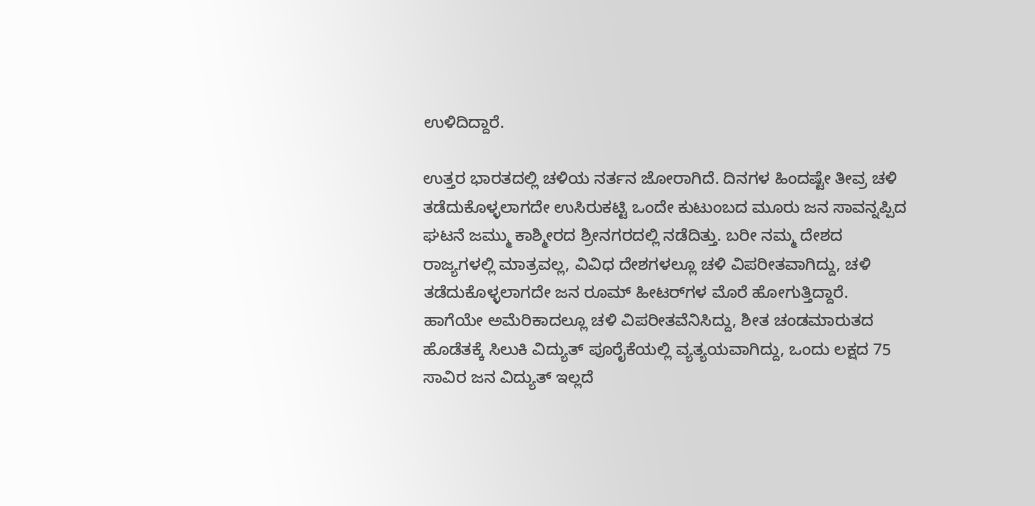ಉಳಿದಿದ್ದಾರೆ.

ಉತ್ತರ ಭಾರತದಲ್ಲಿ ಚಳಿಯ ನರ್ತನ ಜೋರಾಗಿದೆ. ದಿನಗಳ ಹಿಂದಷ್ಟೇ ತೀವ್ರ ಚಳಿ ತಡೆದುಕೊಳ್ಳಲಾಗದೇ ಉಸಿರುಕಟ್ಟಿ ಒಂದೇ ಕುಟುಂಬದ ಮೂರು ಜನ ಸಾವನ್ನಪ್ಪಿದ ಘಟನೆ ಜಮ್ಮು ಕಾಶ್ಮೀರದ ಶ್ರೀನಗರದಲ್ಲಿ ನಡೆದಿತ್ತು. ಬರೀ ನಮ್ಮ ದೇಶದ ರಾಜ್ಯಗಳಲ್ಲಿ ಮಾತ್ರವಲ್ಲ, ವಿವಿಧ ದೇಶಗಳಲ್ಲೂ ಚಳಿ ವಿಪರೀತವಾಗಿದ್ದು, ಚಳಿ ತಡೆದುಕೊಳ್ಳಲಾಗದೇ ಜನ ರೂಮ್ ಹೀಟರ್‌ಗಳ ಮೊರೆ ಹೋಗುತ್ತಿದ್ದಾರೆ. ಹಾಗೆಯೇ ಅಮೆರಿಕಾದಲ್ಲೂ ಚಳಿ ವಿಪರೀತವೆನಿಸಿದ್ದು, ಶೀತ ಚಂಡಮಾರುತದ ಹೊಡೆತಕ್ಕೆ ಸಿಲುಕಿ ವಿದ್ಯುತ್‌ ಪೂರೈಕೆಯಲ್ಲಿ ವ್ಯತ್ಯಯವಾಗಿದ್ದು, ಒಂದು ಲಕ್ಷದ 75 ಸಾವಿರ ಜನ ವಿದ್ಯುತ್ ಇಲ್ಲದೆ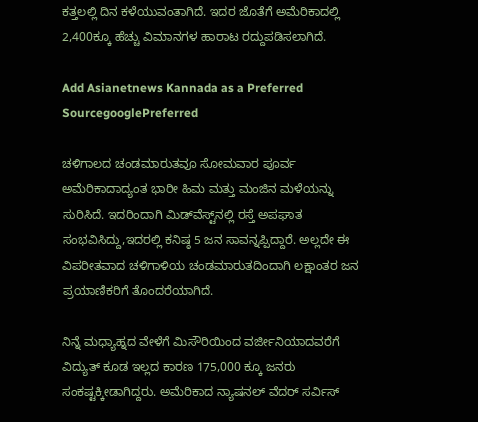ಕತ್ತಲಲ್ಲಿ ದಿನ ಕಳೆಯುವಂತಾಗಿದೆ. ಇದರ ಜೊತೆಗೆ ಅಮೆರಿಕಾದಲ್ಲಿ 2,400ಕ್ಕೂ ಹೆಚ್ಚು ವಿಮಾನಗಳ ಹಾರಾಟ ರದ್ದುಪಡಿಸಲಾಗಿದೆ.

Add Asianetnews Kannada as a Preferred SourcegooglePreferred

ಚಳಿಗಾಲದ ಚಂಡಮಾರುತವೂ ಸೋಮವಾರ ಪೂರ್ವ ಅಮೆರಿಕಾದಾದ್ಯಂತ ಭಾರೀ ಹಿಮ ಮತ್ತು ಮಂಜಿನ ಮಳೆಯನ್ನು ಸುರಿಸಿದೆ. ಇದರಿಂದಾಗಿ ಮಿಡ್‌ವೆಸ್ಟ್‌ನಲ್ಲಿ ರಸ್ತೆ ಅಪಘಾತ ಸಂಭವಿಸಿದ್ದು,ಇದರಲ್ಲಿ ಕನಿಷ್ಠ 5 ಜನ ಸಾವನ್ನಪ್ಪಿದ್ದಾರೆ. ಅಲ್ಲದೇ ಈ ವಿಪರೀತವಾದ ಚಳಿಗಾಳಿಯ ಚಂಡಮಾರುತದಿಂದಾಗಿ ಲಕ್ಷಾಂತರ ಜನ ಪ್ರಯಾಣಿಕರಿಗೆ ತೊಂದರೆಯಾಗಿದೆ.

ನಿನ್ನೆ ಮಧ್ಯಾಹ್ನದ ವೇಳೆಗೆ ಮಿಸೌರಿಯಿಂದ ವರ್ಜೀನಿಯಾದವರೆಗೆ ವಿದ್ಯುತ್‌ ಕೂಡ ಇಲ್ಲದ ಕಾರಣ 175,000 ಕ್ಕೂ ಜನರು ಸಂಕಷ್ಟಕ್ಕೀಡಾಗಿದ್ದರು. ಅಮೆರಿಕಾದ ನ್ಯಾಷನಲ್ ವೆದರ್ ಸರ್ವಿಸ್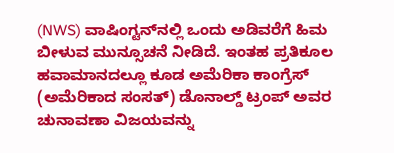(NWS) ವಾಷಿಂಗ್ಟನ್‌ನಲ್ಲಿ ಒಂದು ಅಡಿವರೆಗೆ ಹಿಮ ಬೀಳುವ ಮುನ್ಸೂಚನೆ ನೀಡಿದೆ. ಇಂತಹ ಪ್ರತಿಕೂಲ ಹವಾಮಾನದಲ್ಲೂ ಕೂಡ ಅಮೆರಿಕಾ ಕಾಂಗ್ರೆಸ್ (ಅಮೆರಿಕಾದ ಸಂಸತ್) ಡೊನಾಲ್ಡ್ ಟ್ರಂಪ್ ಅವರ ಚುನಾವಣಾ ವಿಜಯವನ್ನು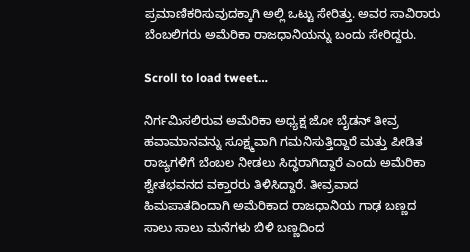ಪ್ರಮಾಣಿಕರಿಸುವುದಕ್ಕಾಗಿ ಅಲ್ಲಿ ಒಟ್ಟು ಸೇರಿತ್ತು. ಅವರ ಸಾವಿರಾರು ಬೆಂಬಲಿಗರು ಅಮೆರಿಕಾ ರಾಜಧಾನಿಯನ್ನು ಬಂದು ಸೇರಿದ್ದರು.

Scroll to load tweet…

ನಿರ್ಗಮಿಸಲಿರುವ ಅಮೆರಿಕಾ ಅಧ್ಯಕ್ಷ ಜೋ ಬೈಡನ್ ತೀವ್ರ ಹವಾಮಾನವನ್ನು ಸೂಕ್ಷ್ಮವಾಗಿ ಗಮನಿಸುತ್ತಿದ್ದಾರೆ ಮತ್ತು ಪೀಡಿತ ರಾಜ್ಯಗಳಿಗೆ ಬೆಂಬಲ ನೀಡಲು ಸಿದ್ಧರಾಗಿದ್ದಾರೆ ಎಂದು ಅಮೆರಿಕಾ ಶ್ವೇತಭವನದ ವಕ್ತಾರರು ತಿಳಿಸಿದ್ದಾರೆ. ತೀವ್ರವಾದ ಹಿಮಪಾತದಿಂದಾಗಿ ಅಮೆರಿಕಾದ ರಾಜಧಾನಿಯ ಗಾಢ ಬಣ್ಣದ ಸಾಲು ಸಾಲು ಮನೆಗಳು ಬಿಳಿ ಬಣ್ಣದಿಂದ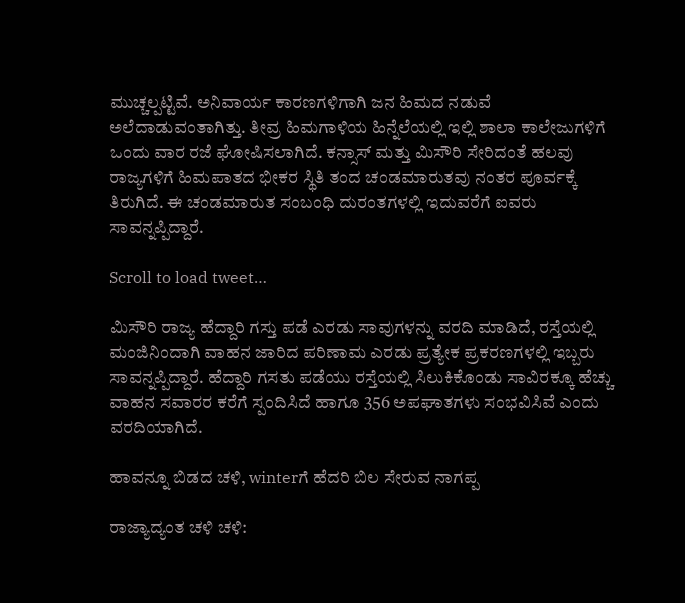ಮುಚ್ಚಲ್ಪಟ್ಟಿವೆ. ಅನಿವಾರ್ಯ ಕಾರಣಗಳಿಗಾಗಿ ಜನ ಹಿಮದ ನಡುವೆ ಅಲೆದಾಡುವಂತಾಗಿತ್ತು. ತೀವ್ರ ಹಿಮಗಾಳಿಯ ಹಿನ್ನೆಲೆಯಲ್ಲಿ ಇಲ್ಲಿ ಶಾಲಾ ಕಾಲೇಜುಗಳಿಗೆ ಒಂದು ವಾರ ರಜೆ ಘೋಷಿಸಲಾಗಿದೆ. ಕನ್ಸಾಸ್ ಮತ್ತು ಮಿಸೌರಿ ಸೇರಿದಂತೆ ಹಲವು ರಾಜ್ಯಗಳಿಗೆ ಹಿಮಪಾತದ ಭೀಕರ ಸ್ಥಿತಿ ತಂದ ಚಂಡಮಾರುತವು ನಂತರ ಪೂರ್ವಕ್ಕೆ ತಿರುಗಿದೆ. ಈ ಚಂಡಮಾರುತ ಸಂಬಂಧಿ ದುರಂತಗಳಲ್ಲಿ ಇದುವರೆಗೆ ಐವರು ಸಾವನ್ನಪ್ಪಿದ್ದಾರೆ.

Scroll to load tweet…

ಮಿಸೌರಿ ರಾಜ್ಯ ಹೆದ್ದಾರಿ ಗಸ್ತು ಪಡೆ ಎರಡು ಸಾವುಗಳನ್ನು ವರದಿ ಮಾಡಿದೆ, ರಸ್ತೆಯಲ್ಲಿ ಮಂಜಿನಿಂದಾಗಿ ವಾಹನ ಜಾರಿದ ಪರಿಣಾಮ ಎರಡು ಪ್ರತ್ಯೇಕ ಪ್ರಕರಣಗಳಲ್ಲಿ ಇಬ್ಬರು ಸಾವನ್ನಪ್ಪಿದ್ದಾರೆ. ಹೆದ್ದಾರಿ ಗಸತು ಪಡೆಯು ರಸ್ತೆಯಲ್ಲಿ ಸಿಲುಕಿಕೊಂಡು ಸಾವಿರಕ್ಕೂ ಹೆಚ್ಚು ವಾಹನ ಸವಾರರ ಕರೆಗೆ ಸ್ಪಂದಿಸಿದೆ ಹಾಗೂ 356 ಅಪಘಾತಗಳು ಸಂಭವಿಸಿವೆ ಎಂದು ವರದಿಯಾಗಿದೆ.

ಹಾವನ್ನೂ ಬಿಡದ ಚಳಿ, winterಗೆ ಹೆದರಿ ಬಿಲ ಸೇರುವ ನಾಗಪ್ಪ

ರಾಜ್ಯಾದ್ಯಂತ ಚಳಿ ಚಳಿ: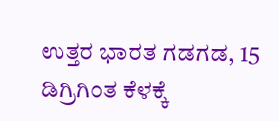ಉತ್ತರ ಭಾರತ ಗಡಗಡ, 15 ಡಿಗ್ರಿಗಿಂತ ಕೆಳಕ್ಕೆ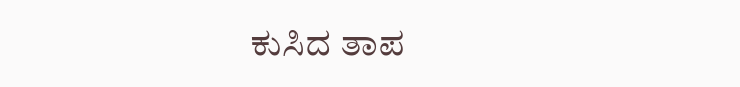ಕುಸಿದ ತಾಪ